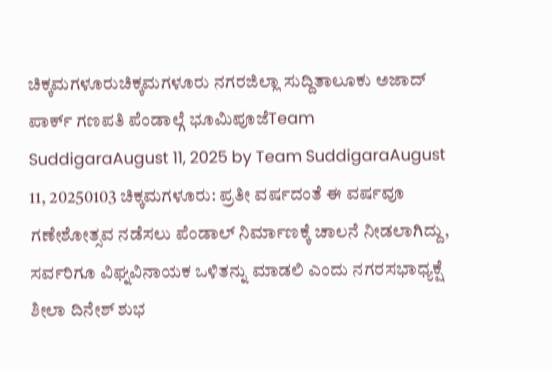ಚಿಕ್ಕಮಗಳೂರುಚಿಕ್ಕಮಗಳೂರು ನಗರಜಿಲ್ಲಾ ಸುದ್ದಿತಾಲೂಕು ಅಜಾದ್ ಪಾರ್ಕ್ ಗಣಪತಿ ಪೆಂಡಾಲ್ಗೆ ಭೂಮಿಪೂಜೆTeam SuddigaraAugust 11, 2025 by Team SuddigaraAugust 11, 20250103 ಚಿಕ್ಕಮಗಳೂರು: ಪ್ರತೀ ವರ್ಷದಂತೆ ಈ ವರ್ಷವೂ ಗಣೇಶೋತ್ಸವ ನಡೆಸಲು ಪೆಂಡಾಲ್ ನಿರ್ಮಾಣಕ್ಕೆ ಚಾಲನೆ ನೀಡಲಾಗಿದ್ದು, ಸರ್ವರಿಗೂ ವಿಘ್ನವಿನಾಯಕ ಒಳಿತನ್ನು ಮಾಡಲಿ ಎಂದು ನಗರಸಭಾಧ್ಯಕ್ಷೆ ಶೀಲಾ ದಿನೇಶ್ ಶುಭ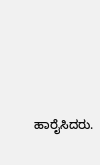ಹಾರೈಸಿದರು.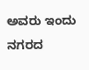ಅವರು ಇಂದು ನಗರದ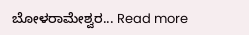ಬೋಳರಾಮೇಶ್ವರ... Read more